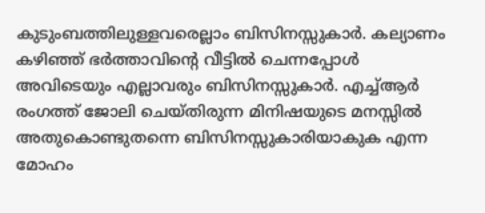കുടുംബത്തിലുള്ളവരെല്ലാം ബിസിനസ്സുകാർ. കല്യാണം കഴിഞ്ഞ് ഭർത്താവിന്റെ വീട്ടിൽ ചെന്നപ്പോൾ അവിടെയും എല്ലാവരും ബിസിനസ്സുകാർ. എച്ച്ആർ രംഗത്ത് ജോലി ചെയ്തിരുന്ന മിനിഷയുടെ മനസ്സിൽ അതുകൊണ്ടുതന്നെ ബിസിനസ്സുകാരിയാകുക എന്ന മോഹം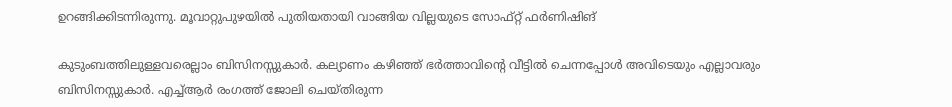ഉറങ്ങിക്കിടന്നിരുന്നു. മൂവാറ്റുപുഴയിൽ പുതിയതായി വാങ്ങിയ വില്ലയുടെ സോഫ്റ്റ് ഫർണിഷിങ്

കുടുംബത്തിലുള്ളവരെല്ലാം ബിസിനസ്സുകാർ. കല്യാണം കഴിഞ്ഞ് ഭർത്താവിന്റെ വീട്ടിൽ ചെന്നപ്പോൾ അവിടെയും എല്ലാവരും ബിസിനസ്സുകാർ. എച്ച്ആർ രംഗത്ത് ജോലി ചെയ്തിരുന്ന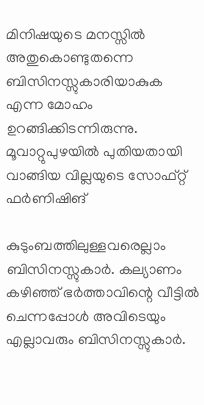മിനിഷയുടെ മനസ്സിൽ അതുകൊണ്ടുതന്നെ ബിസിനസ്സുകാരിയാകുക എന്ന മോഹം ഉറങ്ങിക്കിടന്നിരുന്നു. മൂവാറ്റുപുഴയിൽ പുതിയതായി വാങ്ങിയ വില്ലയുടെ സോഫ്റ്റ് ഫർണിഷിങ്

കുടുംബത്തിലുള്ളവരെല്ലാം ബിസിനസ്സുകാർ. കല്യാണം കഴിഞ്ഞ് ഭർത്താവിന്റെ വീട്ടിൽ ചെന്നപ്പോൾ അവിടെയും എല്ലാവരും ബിസിനസ്സുകാർ.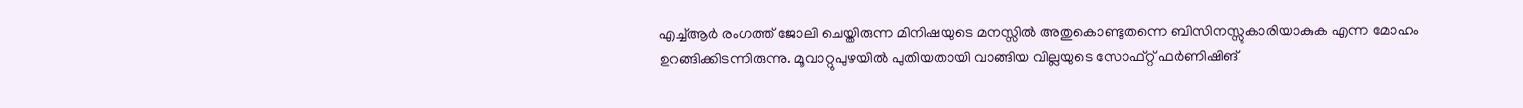എച്ച്ആർ രംഗത്ത് ജോലി ചെയ്തിരുന്ന മിനിഷയുടെ മനസ്സിൽ അതുകൊണ്ടുതന്നെ ബിസിനസ്സുകാരിയാകുക എന്ന മോഹം ഉറങ്ങിക്കിടന്നിരുന്നു. മൂവാറ്റുപുഴയിൽ പുതിയതായി വാങ്ങിയ വില്ലയുടെ സോഫ്റ്റ് ഫർണിഷിങ്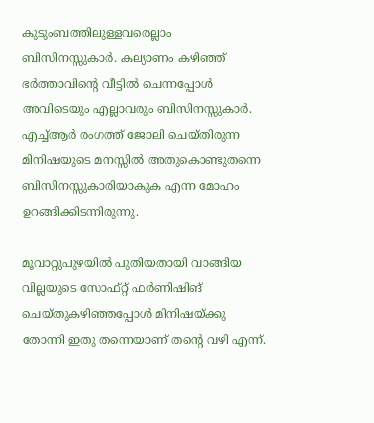കുടുംബത്തിലുള്ളവരെല്ലാം ബിസിനസ്സുകാർ. കല്യാണം കഴിഞ്ഞ് ഭർത്താവിന്റെ വീട്ടിൽ ചെന്നപ്പോൾ അവിടെയും എല്ലാവരും ബിസിനസ്സുകാർ. എച്ച്ആർ രംഗത്ത് ജോലി ചെയ്തിരുന്ന മിനിഷയുടെ മനസ്സിൽ അതുകൊണ്ടുതന്നെ ബിസിനസ്സുകാരിയാകുക എന്ന മോഹം ഉറങ്ങിക്കിടന്നിരുന്നു.

മൂവാറ്റുപുഴയിൽ പുതിയതായി വാങ്ങിയ വില്ലയുടെ സോഫ്റ്റ് ഫർണിഷിങ് ചെയ്തുകഴിഞ്ഞപ്പോൾ മിനിഷയ്ക്കു തോന്നി ഇതു തന്നെയാണ് തന്റെ വഴി എന്ന്.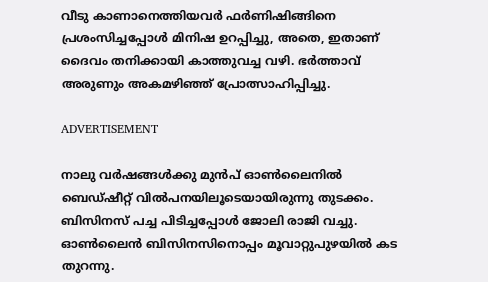വീടു കാണാനെത്തിയവർ ഫർണിഷിങ്ങിനെ പ്രശംസിച്ചപ്പോൾ മിനിഷ ഉറപ്പിച്ചു, അതെ, ഇതാണ് ദൈവം തനിക്കായി കാത്തുവച്ച വഴി. ഭർത്താവ് അരുണും അകമഴിഞ്ഞ് പ്രോത്സാഹിപ്പിച്ചു.

ADVERTISEMENT

നാലു വർഷങ്ങൾക്കു മുൻപ് ഓൺലൈനിൽ ബെഡ്ഷീറ്റ് വിൽപനയിലൂടെയായിരുന്നു തുടക്കം. ബിസിനസ് പച്ച പിടിച്ചപ്പോൾ ജോലി രാജി വച്ചു. ഓൺലൈന്‍ ബിസിനസിനൊപ്പം മൂവാറ്റുപുഴയിൽ കട തുറന്നു.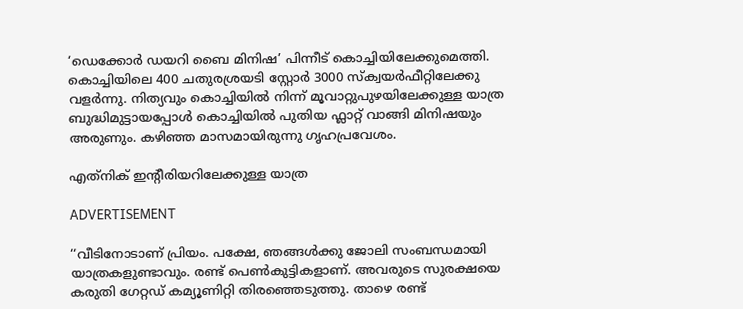‘ഡെക്കോർ ഡയറി ബൈ മിനിഷ’ പിന്നീട് കൊച്ചിയിലേക്കുമെത്തി. കൊച്ചിയിലെ 400 ചതുരശ്രയടി സ്റ്റോർ 3000 സ്ക്വയർഫീറ്റിലേക്കു വളർന്നു. നിത്യവും കൊച്ചിയിൽ നിന്ന് മൂവാറ്റുപുഴയിലേക്കുള്ള യാത്ര ബുദ്ധിമുട്ടായപ്പോൾ കൊച്ചിയിൽ പുതിയ ഫ്ലാറ്റ് വാങ്ങി മിനിഷയും അരുണും. കഴിഞ്ഞ മാസമായിരുന്നു ഗൃഹപ്രവേശം.

എത്‌നിക് ഇന്റീരിയറിലേക്കുള്ള യാത്ര

ADVERTISEMENT

‘‘വീടിനോടാണ് പ്രിയം. പക്ഷേ, ഞങ്ങൾക്കു ജോലി സംബന്ധമായി യാത്രകളുണ്ടാവും. രണ്ട് പെൺകുട്ടികളാണ്. അവരുടെ സുരക്ഷയെ കരുതി ഗേറ്റഡ് കമ്യൂണിറ്റി തിരഞ്ഞെടുത്തു. താഴെ രണ്ട്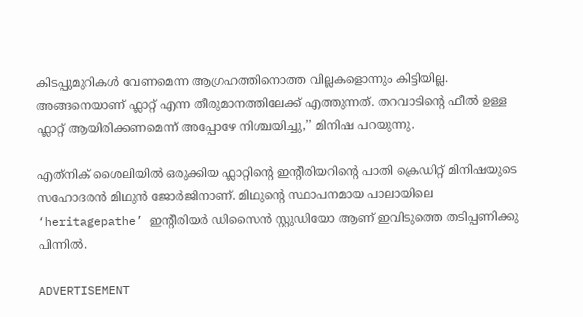കിടപ്പുമുറികൾ വേണമെന്ന ആഗ്രഹത്തിനൊത്ത വില്ലകളൊന്നും കിട്ടിയില്ല. അങ്ങനെയാണ് ഫ്ലാറ്റ് എന്ന തീരുമാനത്തിലേക്ക് എത്തുന്നത്. തറവാടിന്റെ ഫീൽ ഉള്ള ഫ്ലാറ്റ് ആയിരിക്കണമെന്ന് അപ്പോഴേ നിശ്ചയിച്ചു,’’ മിനിഷ പറയുന്നു.

എത്‌നിക് ശൈലിയിൽ ഒരുക്കിയ ഫ്ലാറ്റിന്റെ ഇന്റീരിയറിന്റെ പാതി ക്രെഡിറ്റ് മിനിഷയുടെ സഹോദരൻ മിഥുൻ ജോർജിനാണ്. മിഥുന്റെ സ്ഥാപനമായ പാലായിലെ ‘heritagepathe’ ഇന്റീരിയർ ഡിസൈൻ സ്റ്റുഡിയോ ആണ് ഇവിടുത്തെ തടിപ്പണിക്കു പിന്നിൽ.

ADVERTISEMENT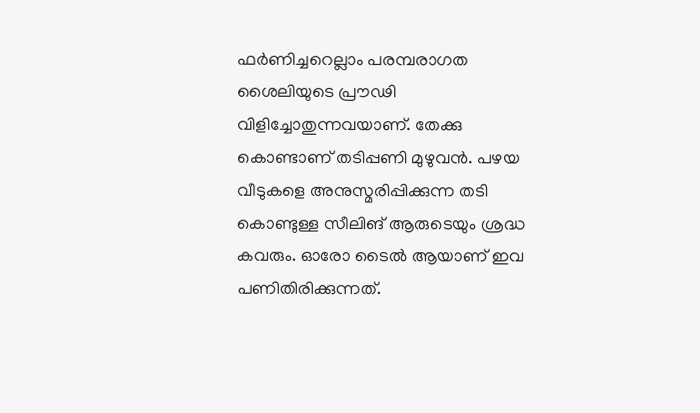ഫർണിച്ചറെല്ലാം പരമ്പരാഗത ശൈലിയുടെ പ്രൗഢി വിളിച്ചോതുന്നവയാണ്. തേക്കു കൊണ്ടാണ് തടിപ്പണി മുഴുവൻ. പഴയ വീടുകളെ അനുസ്മരിപ്പിക്കുന്ന തടി കൊണ്ടുള്ള സീലിങ് ആരുടെയും ശ്രദ്ധ കവരും. ഓരോ ടൈൽ ആയാണ് ഇവ പണിതിരിക്കുന്നത്.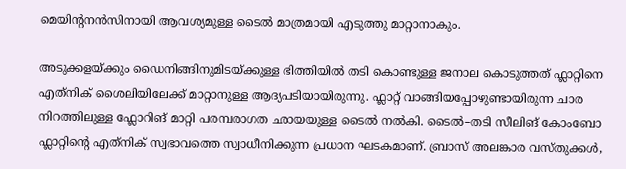മെയിന്റനൻസിനായി ആവശ്യമുള്ള ടൈൽ മാത്രമായി എടുത്തു മാറ്റാനാകും.

അടുക്കളയ്ക്കും ഡൈനിങ്ങിനുമിടയ്ക്കുള്ള ഭിത്തിയിൽ തടി കൊണ്ടുള്ള ജനാല കൊടുത്തത് ഫ്ലാറ്റിനെ എത്‌നിക് ശൈലിയിലേക്ക് മാറ്റാനുള്ള ആദ്യപടിയായിരുന്നു. ഫ്ലാറ്റ് വാങ്ങിയപ്പോഴുണ്ടായിരുന്ന ചാര നിറത്തിലുള്ള ഫ്ലോറിങ് മാറ്റി പരമ്പരാഗത ഛായയുള്ള ടൈൽ നൽകി. ടൈൽ–തടി സീലിങ് കോംബോ ഫ്ലാറ്റിന്റെ എത്‌നിക് സ്വഭാവത്തെ സ്വാധീനിക്കുന്ന പ്രധാന ഘടകമാണ്. ബ്രാസ് അലങ്കാര വസ്തുക്കൾ,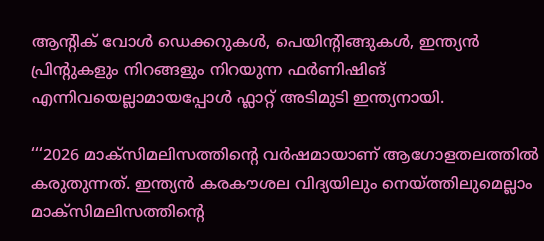ആന്റിക് വോൾ ഡെക്കറുകൾ, പെയിന്റിങ്ങുകൾ, ഇന്ത്യൻ പ്രിന്റുകളും നിറങ്ങളും നിറയുന്ന ഫർണിഷിങ് എന്നിവയെല്ലാമായപ്പോൾ ഫ്ലാറ്റ് അടിമുടി ഇന്ത്യനായി.

‘‘‘2026 മാക്സിമലിസത്തിന്റെ വർഷമായാണ് ആഗോളതലത്തിൽ കരുതുന്നത്. ഇന്ത്യൻ കരകൗശല വിദ്യയിലും നെയ്ത്തിലുമെല്ലാം മാക്സിമലിസത്തിന്റെ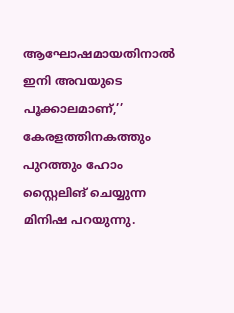ആഘോഷമായതിനാൽ ഇനി അവയുടെ പൂക്കാലമാണ്,’’ കേരളത്തിനകത്തും പുറത്തും ഹോം സ്റ്റൈലിങ് ചെയ്യുന്ന മിനിഷ പറയുന്നു.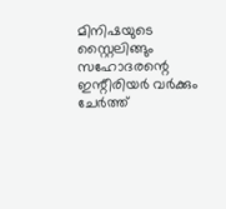മിനിഷയുടെ സ്റ്റൈലിങ്ങും സഹോദരന്റെ ഇന്റീരിയർ വർക്കും ചേർത്ത്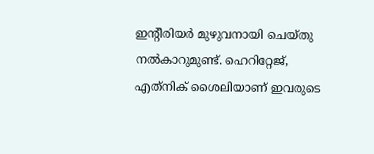ഇന്റീരിയർ മുഴുവനായി ചെയ്തു നൽകാറുമുണ്ട്. ഹെറിറ്റേജ്, എത്‌നിക് ‌ശൈലിയാണ് ഇവരുടെ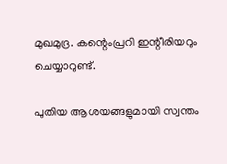മുഖമുദ്ര. കന്റെംപ്രറി ഇന്റീരിയറും ചെയ്യാറുണ്ട്.

പുതിയ ആശയങ്ങളുമായി സ്വന്തം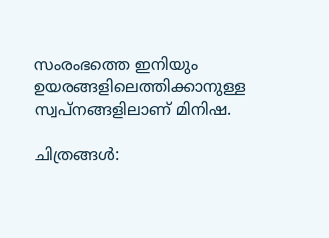സംരംഭത്തെ ഇനിയും ഉയരങ്ങളിലെത്തിക്കാനുള്ള സ്വപ്നങ്ങളിലാണ് മിനിഷ.

ചിത്രങ്ങൾ: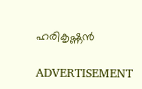ഹരികൃഷ്ണൻ

ADVERTISEMENT